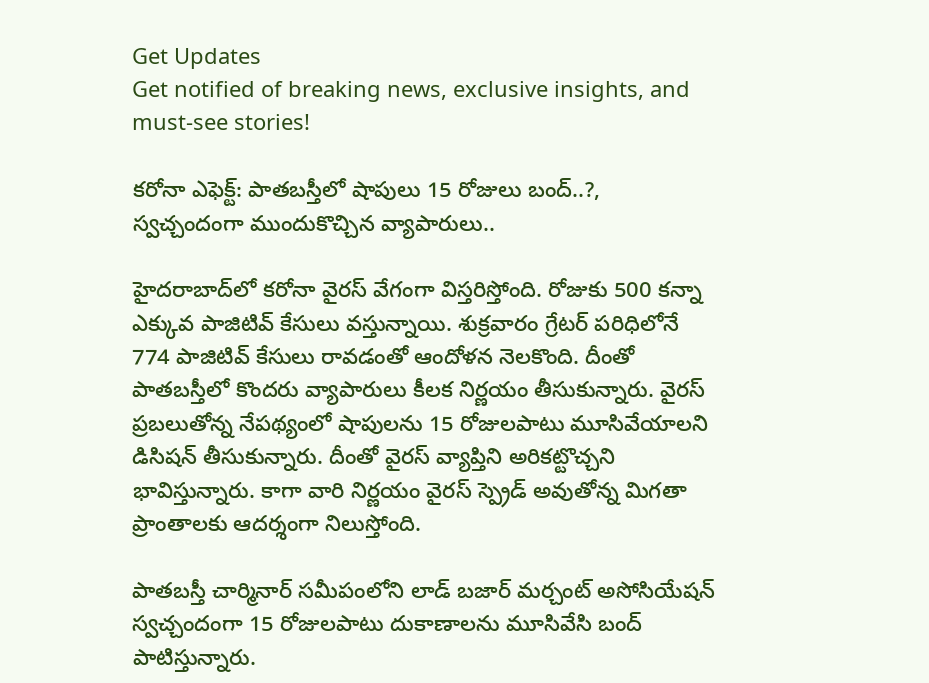Get Updates
Get notified of breaking news, exclusive insights, and must-see stories!

కరోనా ఎఫెక్ట్: పాతబస్తీలో షాపులు 15 రోజులు బంద్..?, స్వచ్చందంగా ముందుకొచ్చిన వ్యాపారులు..

హైదరాబాద్‌లో కరోనా వైరస్ వేగంగా విస్తరిస్తోంది. రోజుకు 500 కన్నా ఎక్కువ పాజిటివ్ కేసులు వస్తున్నాయి. శుక్రవారం గ్రేటర్ పరిధిలోనే 774 పాజిటివ్ కేసులు రావడంతో ఆందోళన నెలకొంది. దీంతో పాతబస్తీలో కొందరు వ్యాపారులు కీలక నిర్ణయం తీసుకున్నారు. వైరస్ ప్రబలుతోన్న నేపథ్యంలో షాపులను 15 రోజులపాటు మూసివేయాలని డిసిషన్ తీసుకున్నారు. దీంతో వైరస్ వ్యాప్తిని అరికట్టొచ్చని భావిస్తున్నారు. కాగా వారి నిర్ణయం వైరస్ స్ప్రెడ్ అవుతోన్న మిగతా ప్రాంతాలకు ఆదర్శంగా నిలుస్తోంది.

పాతబస్తీ చార్మినార్ సమీపంలోని లాడ్ బజార్ మర్చంట్ అసోసియేషన్ స్వచ్చందంగా 15 రోజులపాటు దుకాణాలను మూసివేసి బంద్ పాటిస్తున్నారు.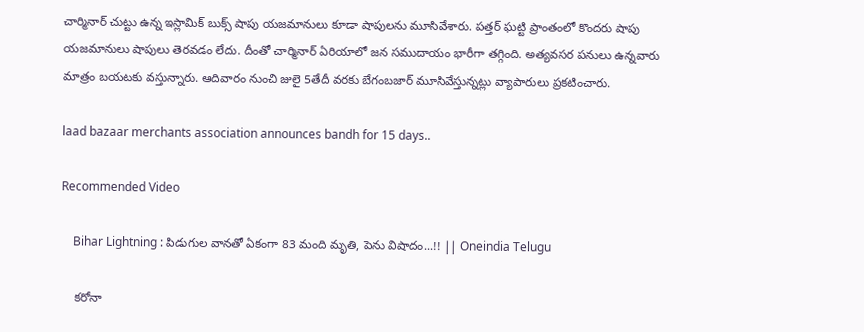చార్మినార్ చుట్టు ఉన్న ఇస్లామిక్ బుక్స్ షాపు యజమానులు కూడా షాపులను మూసివేశారు. పత్తర్ ఘట్టి ప్రాంతంలో కొందరు షాపు యజమానులు షాపులు తెర‌వ‌డం లేదు. దీంతో చార్మినార్ ఏరియాలో జన సముదాయం భారీగా తగ్గింది. అత్య‌వ‌స‌ర ప‌నులు ఉన్నవారు మాత్రం బ‌య‌ట‌కు వస్తున్నారు. ఆదివారం నుంచి జులై 5తేదీ వ‌ర‌కు బేగంబ‌జార్ మూసివేస్తున్న‌ట్లు వ్యాపారులు ప్ర‌క‌టించారు.

laad bazaar merchants association announces bandh for 15 days..

Recommended Video

    Bihar Lightning : పిడుగుల వానతో ఏకంగా 83 మంది మృతి, పెను విషాదం...!! || Oneindia Telugu

    కరోనా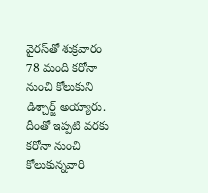వైరస్‌తో శుక్రవారం 78 మంది కరోనా నుంచి కోలుకుని డిశ్చార్జ్ అయ్యారు. దీంతో ఇప్పటి వరకు కరోనా నుంచి కోలుకున్నవారి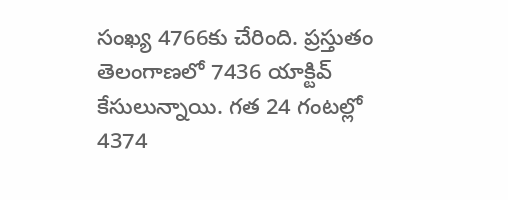సంఖ్య 4766కు చేరింది. ప్రస్తుతం తెలంగాణలో 7436 యాక్టివ్ కేసులున్నాయి. గత 24 గంటల్లో 4374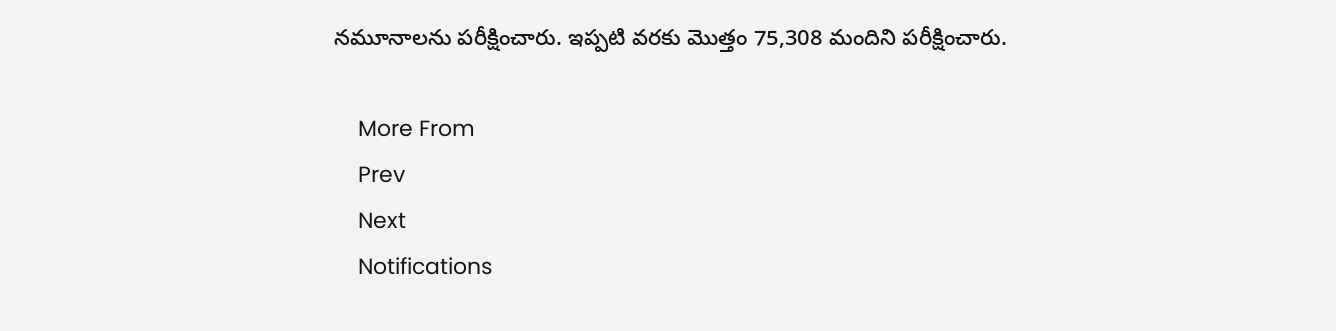నమూనాలను పరీక్షించారు. ఇప్పటి వరకు మొత్తం 75,308 మందిని పరీక్షించారు.

    More From
    Prev
    Next
    Notifications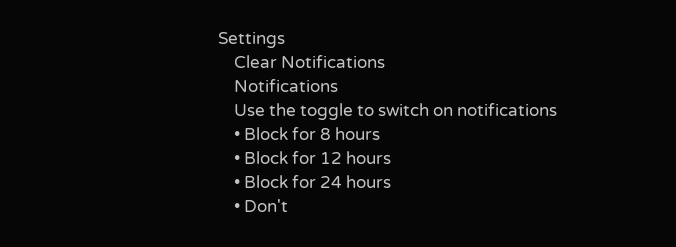Settings
    Clear Notifications
    Notifications
    Use the toggle to switch on notifications
    • Block for 8 hours
    • Block for 12 hours
    • Block for 24 hours
    • Don't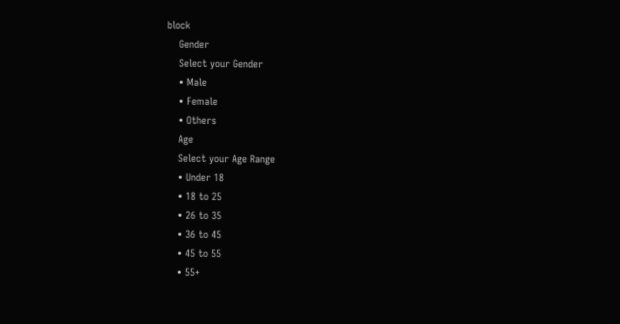block
    Gender
    Select your Gender
    • Male
    • Female
    • Others
    Age
    Select your Age Range
    • Under 18
    • 18 to 25
    • 26 to 35
    • 36 to 45
    • 45 to 55
    • 55+